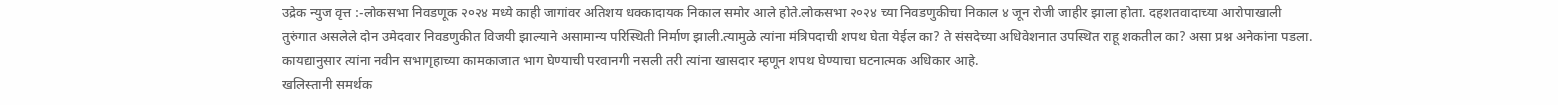उद्रेक न्युज वृत्त :-लोकसभा निवडणूक २०२४ मध्ये काही जागांवर अतिशय धक्कादायक निकाल समोर आले होते.लोकसभा २०२४ च्या निवडणुकीचा निकाल ४ जून रोजी जाहीर झाला होता. दहशतवादाच्या आरोपाखाली तुरुंगात असलेले दोन उमेदवार निवडणुकीत विजयी झाल्याने असामान्य परिस्थिती निर्माण झाली.त्यामुळे त्यांना मंत्रिपदाची शपथ घेता येईल का? ते संसदेच्या अधिवेशनात उपस्थित राहू शकतील का? असा प्रश्न अनेकांना पडला. कायद्यानुसार त्यांना नवीन सभागृहाच्या कामकाजात भाग घेण्याची परवानगी नसली तरी त्यांना खासदार म्हणून शपथ घेण्याचा घटनात्मक अधिकार आहे.
खलिस्तानी समर्थक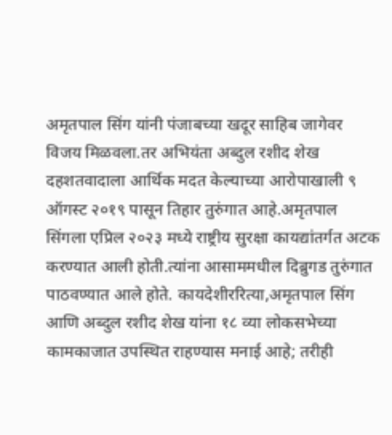अमृतपाल सिंग यांनी पंजाबच्या खदूर साहिब जागेवर विजय मिळवला.तर अभियंता अब्दुल रशीद शेख दहशतवादाला आर्थिक मदत केल्याच्या आरोपाखाली ९ ऑगस्ट २०१९ पासून तिहार तुरुंगात आहे.अमृतपाल सिंगला एप्रिल २०२३ मध्ये राष्ट्रीय सुरक्षा कायद्यांतर्गत अटक करण्यात आली होती.त्यांना आसाममधील दिब्रुगड तुरुंगात पाठवण्यात आले होते. कायदेशीररित्या,अमृतपाल सिंग आणि अब्दुल रशीद शेख यांना १८ व्या लोकसभेच्या कामकाजात उपस्थित राहण्यास मनाई आहे; तरीही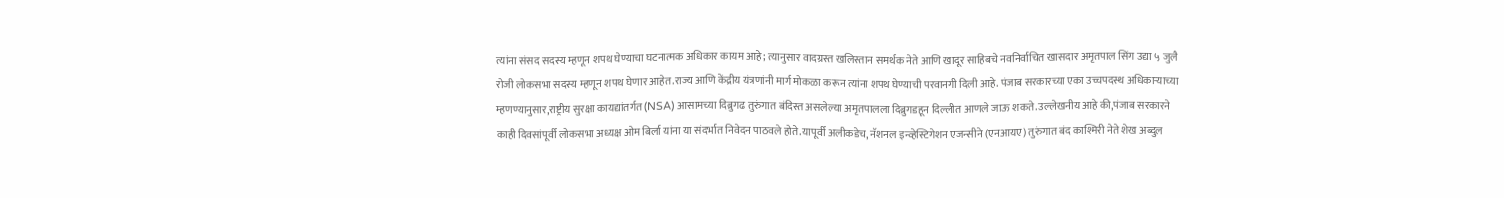त्यांना संसद सदस्य म्हणून शपथ घेण्याचा घटनात्मक अधिकार कायम आहे; त्यानुसार वादग्रस्त खलिस्तान समर्थक नेते आणि खादूर साहिबचे नवनिर्वाचित खासदार अमृतपाल सिंग उद्या ५ जुलै रोजी लोकसभा सदस्य म्हणून शपथ घेणार आहेत.राज्य आणि केंद्रीय यंत्रणांनी मार्ग मोकळा करून त्यांना शपथ घेण्याची परवानगी दिली आहे. पंजाब सरकारच्या एका उच्चपदस्थ अधिकाऱ्याच्या म्हणण्यानुसार,राष्ट्रीय सुरक्षा कायद्यांतर्गत (NSA) आसामच्या दिब्रुगढ तुरुंगात बंदिस्त असलेल्या अमृतपालला दिब्रुगडहून दिल्लीत आणले जाऊ शकते.उल्लेखनीय आहे की,पंजाब सरकारने काही दिवसांपूर्वी लोकसभा अध्यक्ष ओम बिर्ला यांना या संदर्भात निवेदन पाठवले होते.यापूर्वी अलीकडेच, नॅशनल इन्व्हेस्टिगेशन एजन्सीने (एनआयए) तुरुंगात बंद काश्मिरी नेते शेख अब्दुल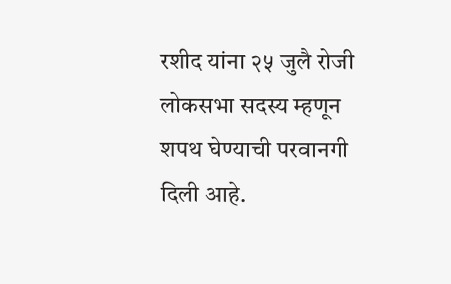रशीद यांना २५ जुलै रोजी लोकसभा सदस्य म्हणून शपथ घेण्याची परवानगी दिली आहे.